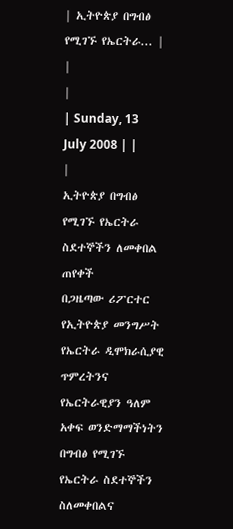| ኢትዮጵያ በግብፅ የሚገኙ የኤርትራ... |
|
|
| Sunday, 13 July 2008 | |
|
ኢትዮጵያ በግብፅ የሚገኙ የኤርትራ ስደተኞችን ለመቀበል ጠየቀች
በጋዜጣው ሪፖርተር የኢትዮጵያ መንግሥት የኤርትራ ዲሞክራሲያዊ ጥምረትንና የኤርትራዊያን ዓለም አቀፍ ወንድማማችነትን በግብፅ የሚገኙ የኤርትራ ስደተኞችን ስለመቀበልና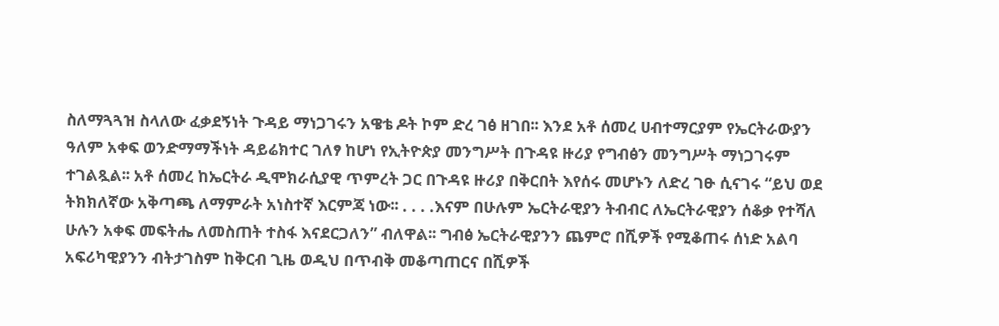ስለማጓጓዝ ስላለው ፈቃደኝነት ጉዳይ ማነጋገሩን አዌቴ ዶት ኮም ድረ ገፅ ዘገበ፡፡ እንደ አቶ ሰመረ ሀብተማርያም የኤርትራውያን ዓለም አቀፍ ወንድማማችነት ዳይሬክተር ገለፃ ከሆነ የኢትዮጵያ መንግሥት በጉዳዩ ዙሪያ የግብፅን መንግሥት ማነጋገሩም ተገልጿል፡፡ አቶ ሰመረ ከኤርትራ ዲሞክራሲያዊ ጥምረት ጋር በጉዳዩ ዙሪያ በቅርበት እየሰሩ መሆኑን ለድረ ገፁ ሲናገሩ “ይህ ወደ ትክክለኛው አቅጣጫ ለማምራት አነስተኛ እርምጃ ነው፡፡ . . . .እናም በሁሉም ኤርትራዊያን ትብብር ለኤርትራዊያን ሰቆቃ የተሻለ ሁሉን አቀፍ መፍትሔ ለመስጠት ተስፋ እናደርጋለን” ብለዋል፡፡ ግብፅ ኤርትራዊያንን ጨምሮ በሺዎች የሚቆጠሩ ሰነድ አልባ አፍሪካዊያንን ብትታገስም ከቅርብ ጊዜ ወዲህ በጥብቅ መቆጣጠርና በሺዎች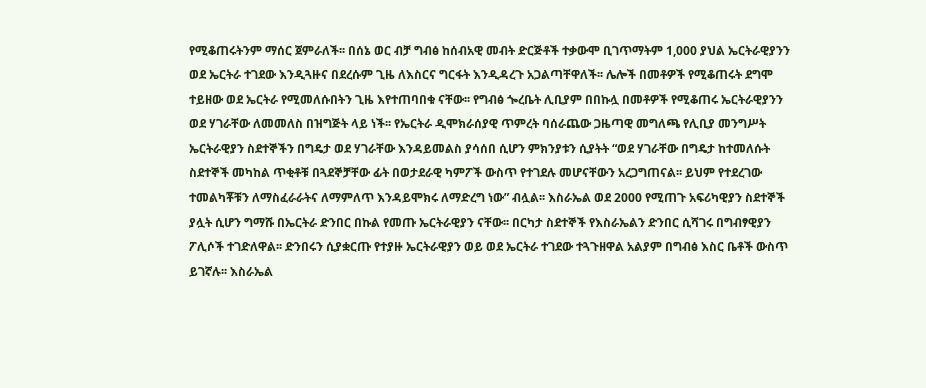የሚቆጠሩትንም ማሰር ጀምራለች፡፡ በሰኔ ወር ብቻ ግብፅ ከሰብአዊ መብት ድርጅቶች ተቃውሞ ቢገጥማትም 1,000 ያህል ኤርትራዊያንን ወደ ኤርትራ ተገደው እንዲጓዙና በደረሱም ጊዜ ለእስርና ግርፋት እንዲዳረጉ አጋልጣቸዋለች፡፡ ሌሎች በመቶዎች የሚቆጠሩት ደግሞ ተይዘው ወደ ኤርትራ የሚመለሱበትን ጊዜ እየተጠባበቁ ናቸው፡፡ የግብፅ ጐረቤት ሊቢያም በበኩሏ በመቶዎች የሚቆጠሩ ኤርትራዊያንን ወደ ሃገራቸው ለመመለስ በዝግጅት ላይ ነች፡፡ የኤርትራ ዲሞክራሰያዊ ጥምረት ባሰራጨው ጋዜጣዊ መግለጫ የሊቢያ መንግሥት ኤርትራዊያን ስደተኞችን በግዴታ ወደ ሃገራቸው እንዳይመልስ ያሳሰበ ሲሆን ምክንያቱን ሲያትት “ወደ ሃገራቸው በግዴታ ከተመለሱት ስደተኞች መካከል ጥቂቶቹ በጓደኞቻቸው ፊት በወታደራዊ ካምፖች ውስጥ የተገደሉ መሆናቸውን አረጋግጠናል፡፡ ይህም የተደረገው ተመልካቾቹን ለማስፈራራትና ለማምለጥ እንዳይሞክሩ ለማድረግ ነው” ብሏል፡፡ እስራኤል ወደ 2000 የሚጠጉ አፍሪካዊያን ስደተኞች ያሏት ሲሆን ግማሹ በኤርትራ ድንበር በኩል የመጡ ኤርትራዊያን ናቸው፡፡ በርካታ ስደተኞች የእስራኤልን ድንበር ሲሻገሩ በግብፃዊያን ፖሊሶች ተገድለዋል፡፡ ድንበሩን ሲያቋርጡ የተያዙ ኤርትራዊያን ወይ ወደ ኤርትራ ተገደው ተጓጉዘዋል አልያም በግብፅ እስር ቤቶች ውስጥ ይገኛሉ፡፡ እስራኤል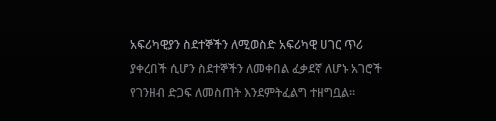አፍሪካዊያን ስደተኞችን ለሚወስድ አፍሪካዊ ሀገር ጥሪ ያቀረበች ሲሆን ስደተኞችን ለመቀበል ፈቃደኛ ለሆኑ አገሮች የገንዘብ ድጋፍ ለመስጠት እንደምትፈልግ ተዘግቧል፡፡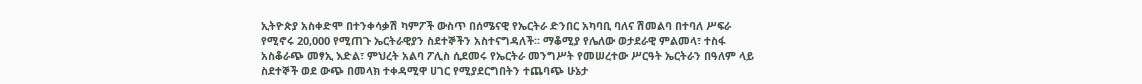ኢትዮጵያ አስቀድሞ በተንቀሳቃሽ ካምፖች ውስጥ በሰሜናዊ የኤርትራ ድንበር አካባቢ ባለና ሽመልባ በተባለ ሥፍራ የሚኖሩ 20,000 የሚጠጉ ኤርትራዊያን ስደተኞችን አስተናግዳለች፡፡ ማቆሚያ የሌለው ወታደራዊ ምልመላ፣ ተስፋ አስቆራጭ መፃኢ እድል፣ ምህረት አልባ ፖሊስ ሲደመሩ የኤርትራ መንግሥት የመሠረተው ሥርዓት ኤርትራን በዓለም ላይ ስደተኞች ወደ ውጭ በመላክ ተቀዳሚዋ ሀገር የሚያደርግበትን ተጨባጭ ሁኔታ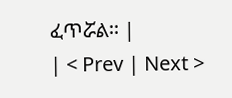ፈጥሯል፡፡ |
| < Prev | Next >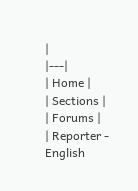|
|---|
| Home |
| Sections |
| Forums |
| Reporter - English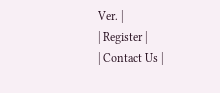Ver. |
| Register |
| Contact Us |